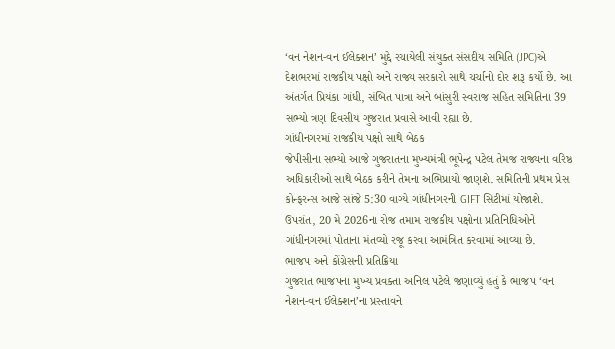‘વન નેશન-વન ઈલેક્શન’ મુદ્દે રચાયેલી સંયુક્ત સંસદીય સમિતિ (JPC)એ દેશભરમાં રાજકીય પક્ષો અને રાજ્ય સરકારો સાથે ચર્ચાનો દોર શરૂ કર્યો છે. આ અંતર્ગત પ્રિયંકા ગાંધી, સંબિત પાત્રા અને બાંસુરી સ્વરાજ સહિત સમિતિના 39 સભ્યો ત્રણ દિવસીય ગુજરાત પ્રવાસે આવી રહ્યા છે.
ગાંધીનગરમાં રાજકીય પક્ષો સાથે બેઠક
જેપીસીના સભ્યો આજે ગુજરાતના મુખ્યમંત્રી ભૂપેન્દ્ર પટેલ તેમજ રાજ્યના વરિષ્ઠ અધિકારીઓ સાથે બેઠક કરીને તેમના અભિપ્રાયો જાણશે. સમિતિની પ્રથમ પ્રેસ કોન્ફરન્સ આજે સાંજે 5:30 વાગ્યે ગાંધીનગરની GIFT સિટીમાં યોજાશે. ઉપરાંત, 20 મે 2026ના રોજ તમામ રાજકીય પક્ષોના પ્રતિનિધિઓને ગાંધીનગરમાં પોતાના મંતવ્યો રજૂ કરવા આમંત્રિત કરવામાં આવ્યા છે.
ભાજપ અને કોંગ્રેસની પ્રતિક્રિયા
ગુજરાત ભાજપના મુખ્ય પ્રવક્તા અનિલ પટેલે જણાવ્યું હતું કે ભાજપ ‘વન નેશન-વન ઈલેક્શન’ના પ્રસ્તાવને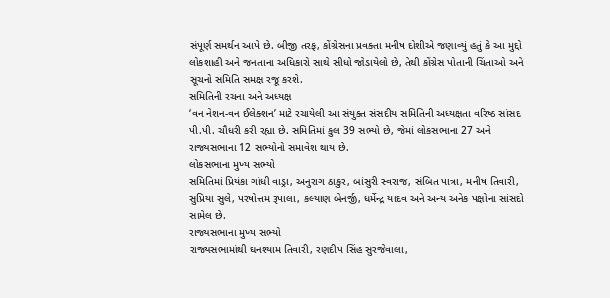સંપૂર્ણ સમર્થન આપે છે. બીજી તરફ, કોંગ્રેસના પ્રવક્તા મનીષ દોશીએ જણાવ્યું હતું કે આ મુદ્દો લોકશાહી અને જનતાના અધિકારો સાથે સીધો જોડાયેલો છે, તેથી કોંગ્રેસ પોતાની ચિંતાઓ અને સૂચનો સમિતિ સમક્ષ રજૂ કરશે.
સમિતિની રચના અને અધ્યક્ષ
‘વન નેશન-વન ઈલેક્શન’ માટે રચાયેલી આ સંયુક્ત સંસદીય સમિતિની અધ્યક્ષતા વરિષ્ઠ સાંસદ પી.પી. ચૌધરી કરી રહ્યા છે. સમિતિમાં કુલ 39 સભ્યો છે, જેમાં લોકસભાના 27 અને રાજ્યસભાના 12 સભ્યોનો સમાવેશ થાય છે.
લોકસભાના મુખ્ય સભ્યો
સમિતિમાં પ્રિયંકા ગાંધી વાડ્રા, અનુરાગ ઠાકુર, બાંસુરી સ્વરાજ, સંબિત પાત્રા, મનીષ તિવારી, સુપ્રિયા સુલે, પરષોત્તમ રૂપાલા, કલ્યાણ બેનર્જી, ધર્મેન્દ્ર યાદવ અને અન્ય અનેક પક્ષોના સાંસદો સામેલ છે.
રાજ્યસભાના મુખ્ય સભ્યો
રાજ્યસભામાંથી ઘનશ્યામ તિવારી, રણદીપ સિંહ સુરજેવાલા,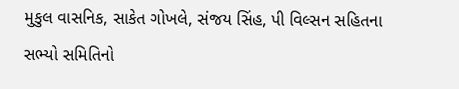મુકુલ વાસનિક, સાકેત ગોખલે, સંજય સિંહ, પી વિલ્સન સહિતના સભ્યો સમિતિનો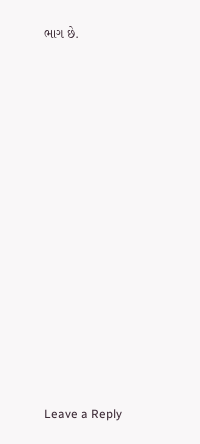ભાગ છે.














Leave a Reply